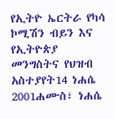የኢትዮ ኤርትራ የካሳ ኮሚሽን ብይን እና የኢትዮጵያ መንግስትና የህዝብ አስተያየት14 ነሐሴ 2001ሐሙስ፣ ነሐሴ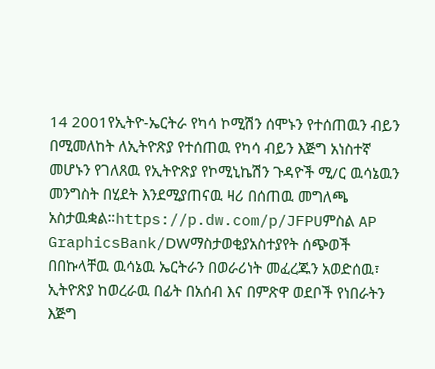14 2001የኢትዮ-ኤርትራ የካሳ ኮሚሽን ሰሞኑን የተሰጠዉን ብይን በሚመለከት ለኢትዮጽያ የተሰጠዉ የካሳ ብይን እጅግ አነስተኛ መሆኑን የገለጸዉ የኢትዮጽያ የኮሚኒኬሽን ጉዳዮች ሚ/ር ዉሳኔዉን መንግስት በሂደት እንደሚያጠናዉ ዛሪ በሰጠዉ መግለጫ አስታዉቋል።https://p.dw.com/p/JFPUምስል AP GraphicsBank/DWማስታወቂያአስተያየት ሰጭወች በበኩላቸዉ ዉሳኔዉ ኤርትራን በወራሪነት መፈረጁን አወድሰዉ፣ ኢትዮጽያ ከወረራዉ በፊት በአሰብ እና በምጽዋ ወደቦች የነበራትን እጅግ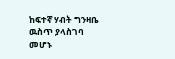ከፍተኛ ሃብት ግንዛቤ ዉስጥ ያላስገባ መሆኑ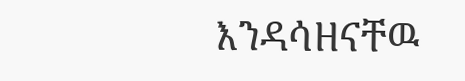እንዳሳዘናቸዉ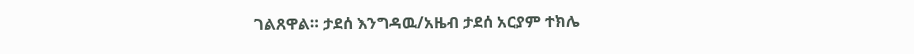ገልጸዋል። ታደሰ እንግዳዉ/አዜብ ታደሰ አርያም ተክሌ